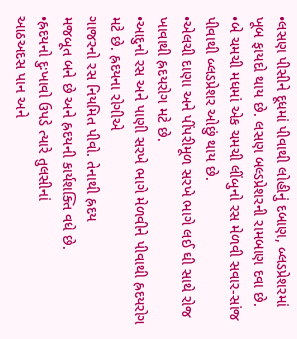•લસણ પીસીને દૂધમાં પીવાથી લોહીનું દબાણ, બ્લડપ્રેશરમાં ખૂબ ફાયદો થાય છે. લસણ બલ્ડપ્રેશરની રામબાણ દવા છે.
•બે ચમચી મધમાં એક ચમચી લીંબુનો રસ મેળવી સવાર-સાંજ પીવાથી બ્લડપ્રેશર ઓછું થાય છે.
•એલચી દાણા અને પીંપરીમૂળ સરખે ભાગે લઈ ઘી સાથે રોજ ખાવાથી હ્રદયરોગ મટે છે.
•આદુનો રસ અને પાણી સરખે ભાગે મેળવીને પીવાથી હ્રદયરોગ મટે છે. હ્રદયના રોગીએ
ગાજરનો રસ નિયમિત પીવો. તેનાથી હ્રદય
મજબૂત બને છે અને હ્રદયની કાર્યશક્તિ વધે છે.
•હ્રદયનો દુઃખાવો ઉપડે ત્યારે તુલસીનાં
આઠઅદસ પાન અને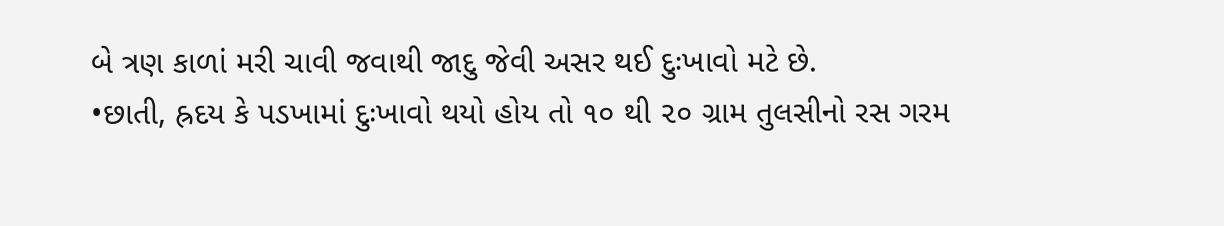બે ત્રણ કાળાં મરી ચાવી જવાથી જાદુ જેવી અસર થઈ દુઃખાવો મટે છે.
•છાતી, હ્રદય કે પડખામાં દુઃખાવો થયો હોય તો ૧૦ થી ૨૦ ગ્રામ તુલસીનો રસ ગરમ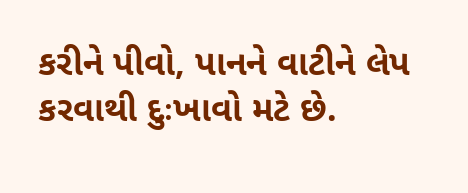કરીને પીવો, પાનને વાટીને લેપ કરવાથી દુઃખાવો મટે છે.